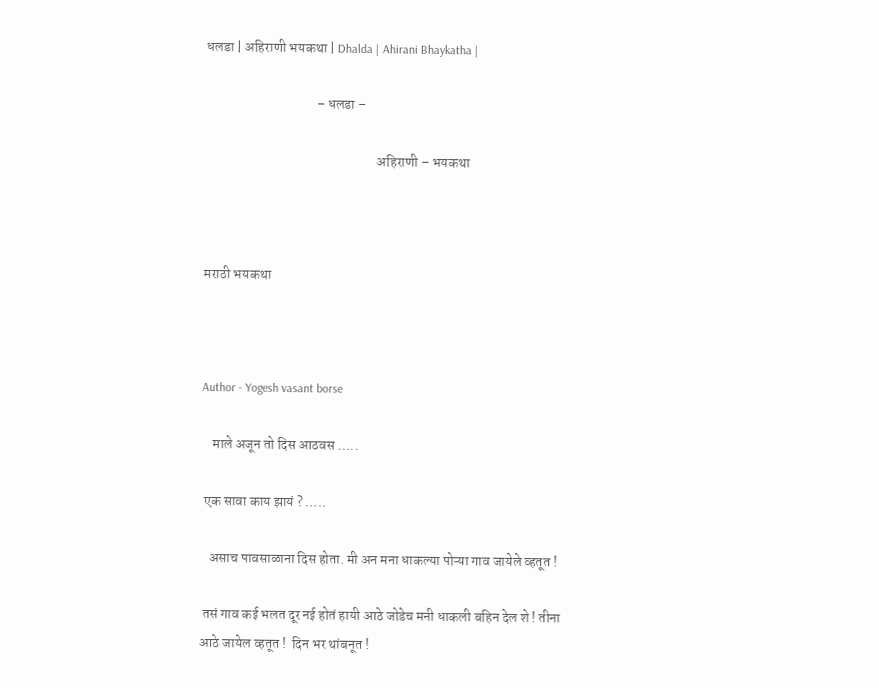धलडा | अहिराणी भयकथा | Dhalda | Ahirani Bhaykatha |

                                        – धलडा –

                                                              अहिराणी – भयकथा



मराठी भयकथा



Author - Yogesh vasant borse

    माले अजून तो दिस आठवस …..

 एक सावा काय झायं ? …..

   असाच पावसाळाना दिस होता. मी अन मना धाकल्या पोऱ्या गाव जायेले व्हतूत !

 तसं गाव कई भलत दूर नई होतं हायी आठे जोडेच मनी धाकली बहिन देल शे ! तीना आठे जायेल व्हतूत !  दिन भर थांबनूत !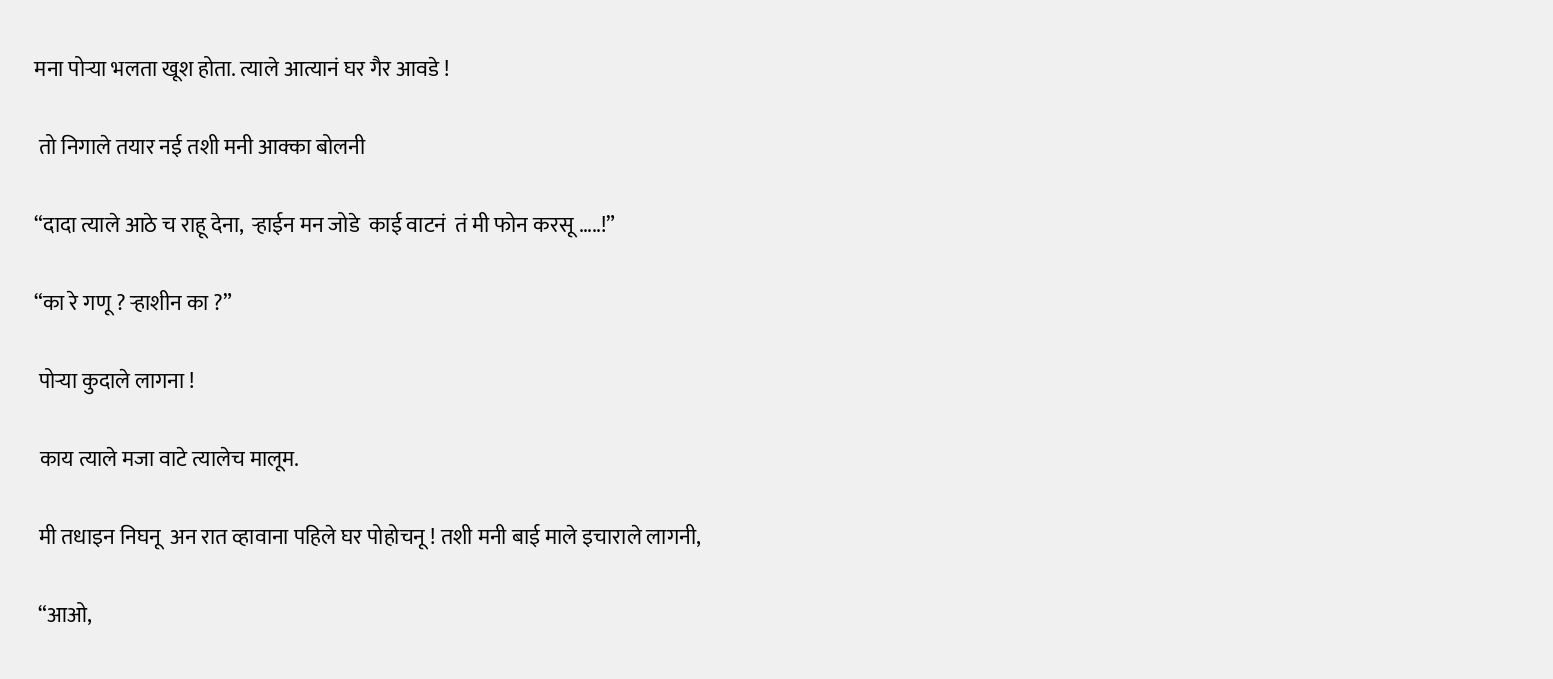मना पोऱ्या भलता खूश होता. त्याले आत्यानं घर गैर आवडे !

 तो निगाले तयार नई तशी मनी आक्का बोलनी

“दादा त्याले आठे च राहू देना,  ऱ्हाईन मन जोडे  काई वाटनं  तं मी फोन करसू …..!”

“का रे गणू ? ऱ्हाशीन का ?”

 पोऱ्या कुदाले लागना !

 काय त्याले मजा वाटे त्यालेच मालूम.

 मी तधाइन निघनू  अन रात व्हावाना पहिले घर पोहोचनू ! तशी मनी बाई माले इचाराले लागनी,

 “आओ,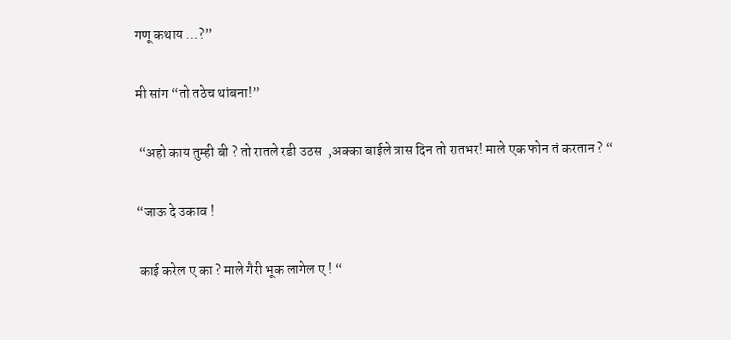गणू कथाय …?”

मी सांग “तो तठेच थांबना!”

 “अहो काय तुम्ही बी ? तो रातले रडी उठस  ,अक्का बाईले त्रास दिन तो रातभर! माले एक फोन तं करतान ? “

“जाऊ दे उकाव !

 काई करेल ए का ? माले गैरी भूक लागेल ए ! “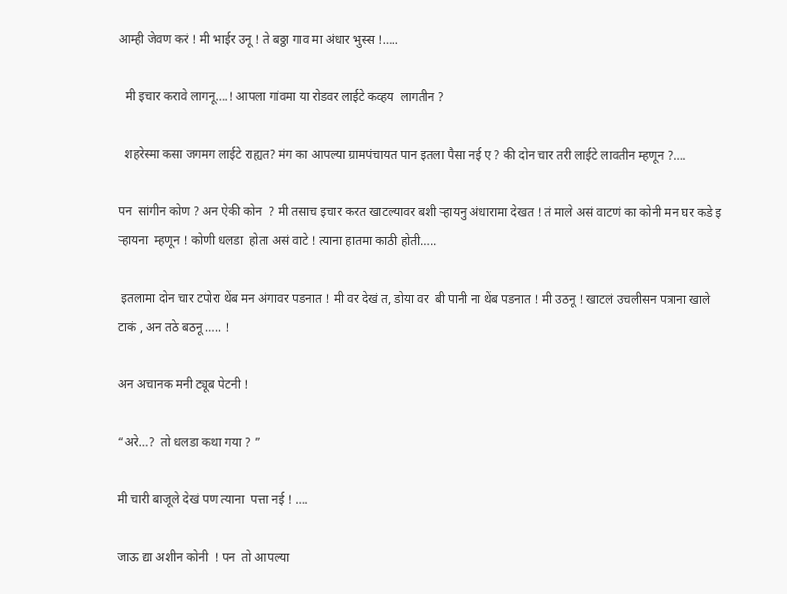आम्ही जेवण करं ! मी भाईर उनू ! ते बठ्ठा गाव मा अंधार भुस्स !…..

  मी इचार करावे लागनू….! आपला गांवमा या रोडवर लाईटे कव्हय  लागतीन ?

  शहरेस्मा कसा जगमग लाईटे राह्यत? मंग का आपल्या ग्रामपंचायत पान इतला पैसा नई ए ? की दोन चार तरी लाईटे लावतीन म्हणून ?….

पन  सांगीन कोण ? अन ऐकी कोन  ? मी तसाच इचार करत खाटल्यावर बशी ऱ्हायनु अंधारामा देखत ! तं माले असं वाटणं का कोनी मन घर कडे इ ऱ्हायना  म्हणून ! कोणी धलडा  होता असं वाटे ! त्याना हातमा काठी होती…..

 इतलामा दोन चार टपोरा थेंब मन अंगावर पडनात ! मी वर देखं त, डोया वर  बी पानी ना थेंब पडनात ! मी उठनू ! खाटलं उचलीसन पत्राना खाले टाकं , अन तठे बठनू ….. !

अन अचानक मनी ट्यूब पेटनी !

“अरे…?  तो धलडा कथा गया ? ”

मी चारी बाजूले देखं पण त्याना  पत्ता नई ! ….

जाऊ द्या अशीन कोनी  ! पन  तो आपल्या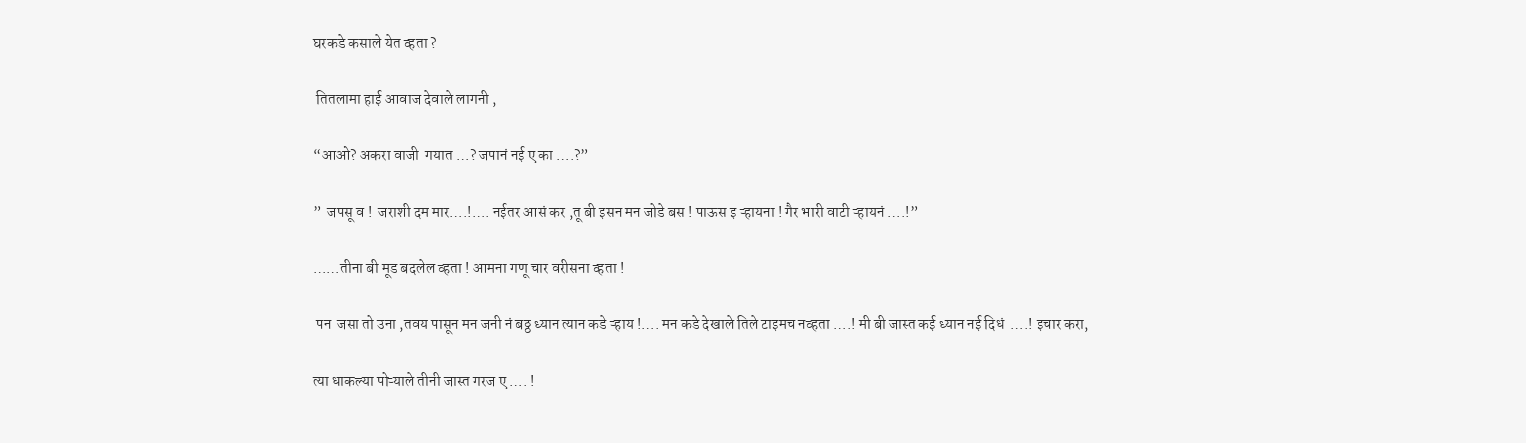घरकडे कसाले येत व्हता ?

 तितलामा हाई आवाज देवाले लागनी ,

“आओ? अकरा वाजी  गयात …? जपानं नई ए का ….?”

”  जपसू व !  जराशी दम मार….!…. नईतर आसं कर ,तू बी इसन मन जोडे बस ! पाऊस इ ऱ्हायना ! गैर भारी वाटी ऱ्हायनं ….!”

……तीना बी मूड बदलेल व्हता ! आमना गणू चार वरीसना व्हता !

 पन  जसा तो उना ,तवय पासून मन जनी नं बठ्ठ ध्यान त्यान कडे ऱ्हाय !…. मन कडे देखाले तिले टाइमच नव्हता ….! मी बी जास्त कई ध्यान नई दिधं  ….! इचार करा,

त्या धाकल्या पोऱ्याले तीनी जास्त गरज ए …. !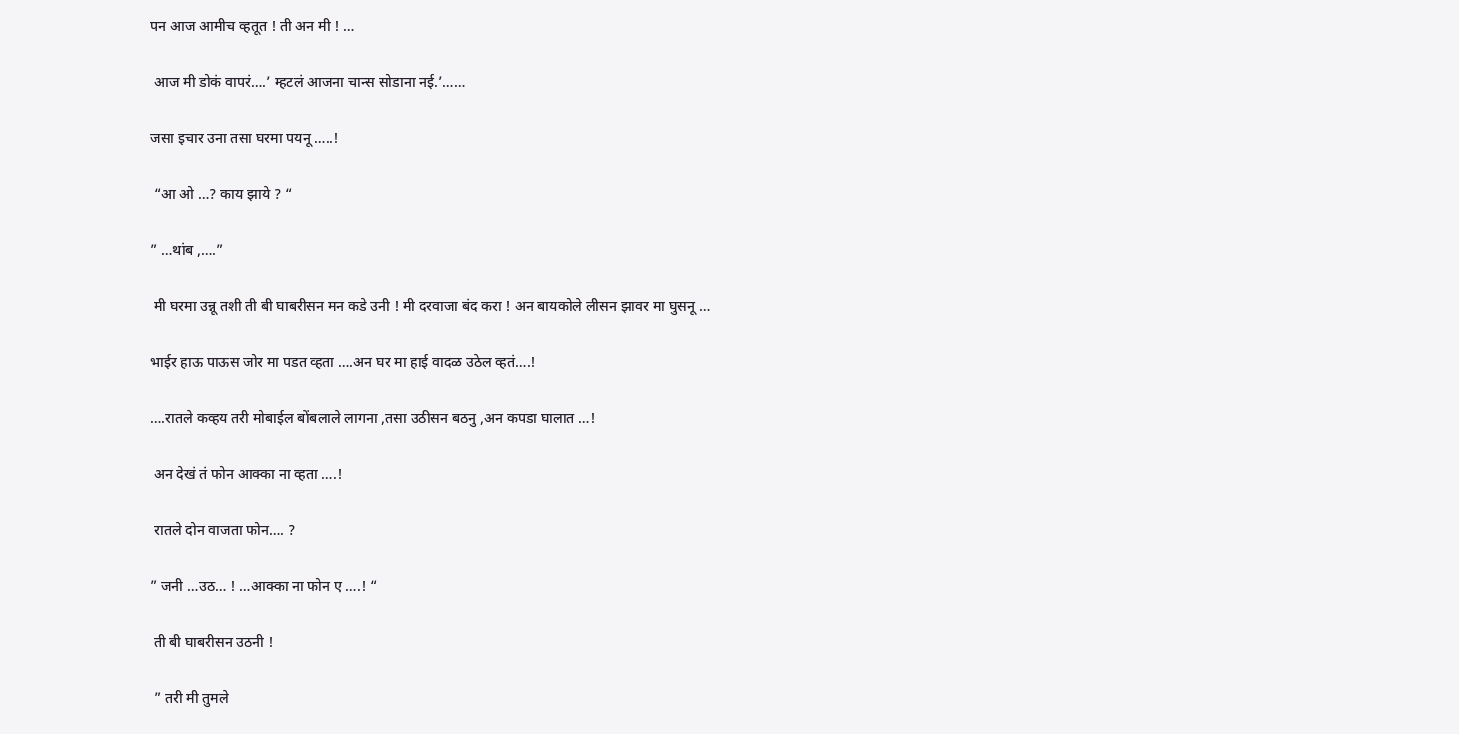पन आज आमीच व्हतूत ! ती अन मी ! …

 आज मी डोकं वापरं….’ म्हटलं आजना चान्स सोडाना नई.’……

जसा इचार उना तसा घरमा पयनू …..!

 “आ ओ …? काय झाये ? “

” …थांब ,….”

 मी घरमा उन्नू तशी ती बी घाबरीसन मन कडे उनी ! मी दरवाजा बंद करा ! अन बायकोले लीसन झावर मा घुसनू …

भाईर हाऊ पाऊस जोर मा पडत व्हता ….अन घर मा हाई वादळ उठेल व्हतं….!

….रातले कव्हय तरी मोबाईल बोंबलाले लागना ,तसा उठीसन बठनु ,अन कपडा घालात …!

 अन देखं तं फोन आक्का ना व्हता ….!

 रातले दोन वाजता फोन…. ?

” जनी …उठ… ! …आक्का ना फोन ए ….! “

 ती बी घाबरीसन उठनी !

 ” तरी मी तुमले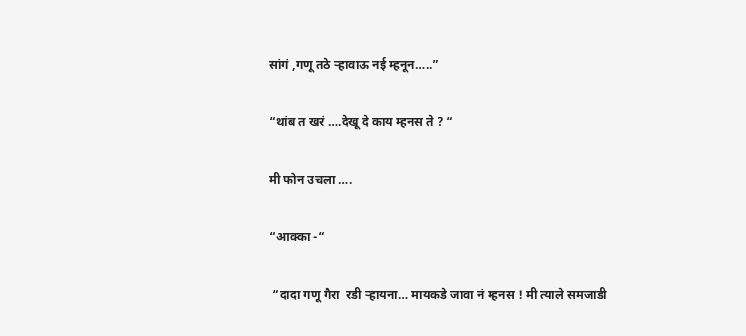सांगं ,गणू तठे ऱ्हावाऊ नई म्हनून…..”

“थांब त खरं ….देखू दे काय म्हनस ते ? “

मी फोन उचला ….

“आक्का -“

 “दादा गणू गैरा  रडी ऱ्हायना… मायकडे जावा नं म्हनस ! मी त्याले समजाडी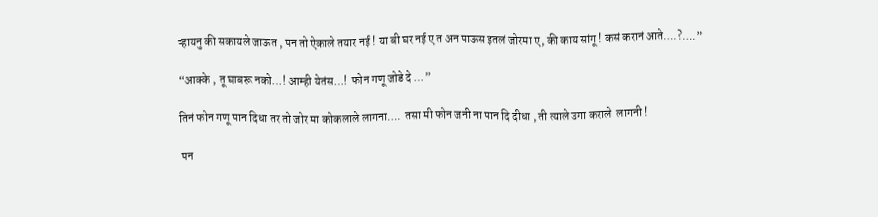ऱ्हायनु की सकायले जाऊत , पन तो ऐकाले तयार नई ! या बी घर नई ए त अन पाऊस इतलं जोरमा ए, की काय सांगू ! कसं करानं आते….?….”

“आक्के , तू घाबरू नको…! आम्ही येतंस…!  फोन गणू जोडे दे …”

तिनं फोन गणू पान दिधा तर तो जोर मा कोकलाले लागना….  तसा मी फोन जनी ना पान दि दीधा , ती त्याले उगा कराले  लागनी !

 पन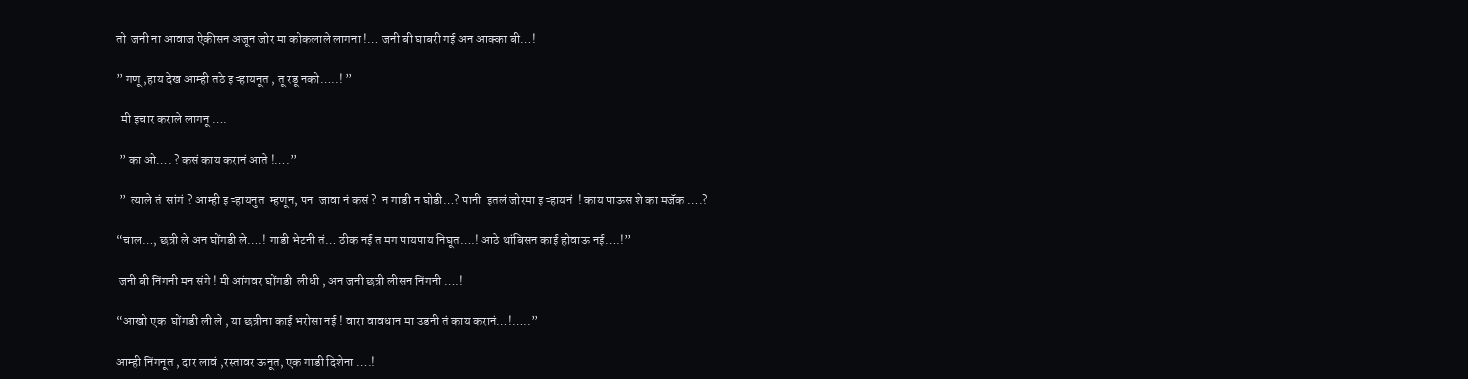तो  जनी ना आवाज ऐकीसन अजून जोर मा कोकलाले लागना !… जनी बी घाबरी गई अन आक्का बी…!

” गणू ,हाय देख आम्ही तठे इ ऱ्हायनूत , तू रडू नको…..! ”

  मी इचार कराले लागनू ….

 ” का ओ…. ? कसं काय करानं आते !….”

 ”  त्याले तं  सांगं ? आम्ही इ ऱ्हायनुत  म्हणून, पन  जावा नं कसं ?  न गाडी न घोडी…? पानी  इतलं जोरमा इ ऱ्हायनं  ! काय पाऊस शे का मजॅक ….?

“चाल…, छत्री ले अन घोंगडी ले….! गाडी भेटनी तं… ठीक नई त मग पायपाय निघूत….! आठे थांबिसन काई होवाऊ नई….!”

 जनी बी निंगनी मन संगे ! मी आंगवर घोंगडी  लीधी , अन जनी छत्री लीसन निंगनी ….!

“आखो एक  घोंगडी ली ले , या छत्रीना काई भरोसा नई ! वारा वावधान मा उडनी तं काय करानं…!…..”

आम्ही निंगनूत , दार लावं ,रस्तावर ऊनूत, एक गाडी दिशेना ….!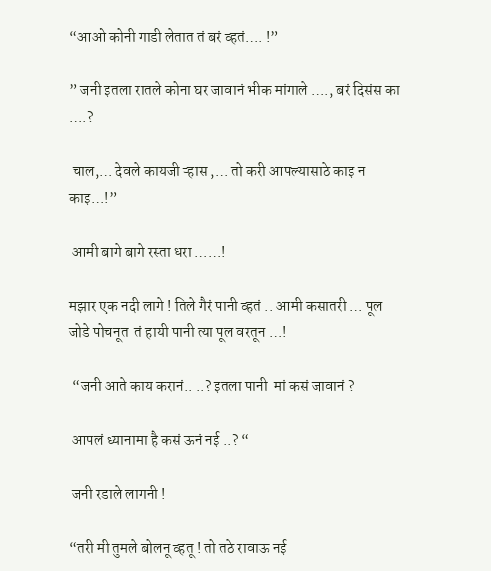“आओ कोनी गाडी लेतात तं बरं व्हतं…. !”

” जनी इतला रातले कोना घर जावानं भीक मांगाले …., बरं दिसंस का ….?

 चाल,… देवले कायजी ऱ्हास ,… तो करी आपल्यासाठे काइ न काइ…!”

 आमी बागे बागे रस्ता धरा ……!

मझार एक नदी लागे ! तिले गैरं पानी व्हतं .. आमी कसातरी … पूल जोडे पोचनूत  तं हायी पानी त्या पूल वरतून …!

 “जनी आते काय करानं.. ..? इतला पानी  मां कसं जावानं ?

 आपलं ध्यानामा है कसं ऊनं नई ..? “

 जनी रडाले लागनी !

“तरी मी तुमले बोलनू व्हतू ! तो तठे रावाऊ नई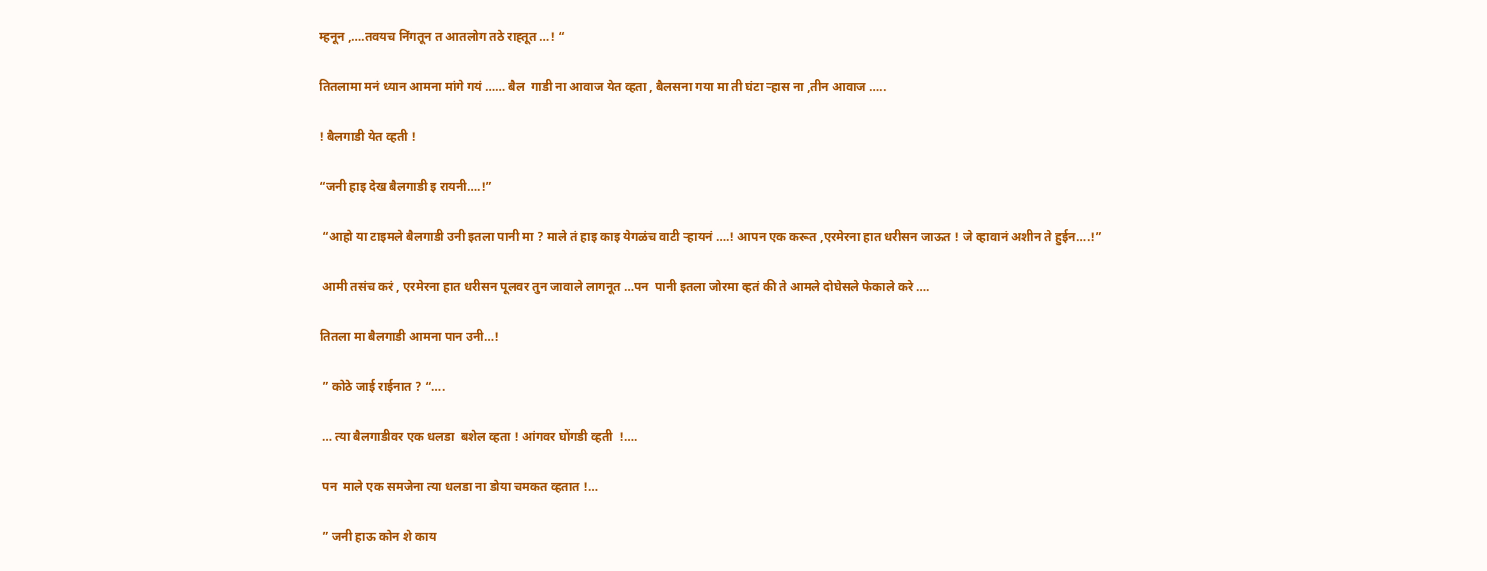म्हनून ,….तवयच निंगतून त आतलोग तठे राह्तूत …! “

तितलामा मनं ध्यान आमना मांगे गयं …… बैल  गाडी ना आवाज येत व्हता , बैलसना गया मा ती घंटा ऱ्हास ना ,तीन आवाज …..

! बैलगाडी येत व्हती !

“जनी हाइ देख बैलगाडी इ रायनी….!”

 “आहो या टाइमले बैलगाडी उनी इतला पानी मा ? माले तं हाइ काइ येगळंच वाटी ऱ्हायनं ….! आपन एक करूत ,एरमेरना हात धरीसन जाऊत ! जे व्हावानं अशीन ते हुईन….!”

 आमी तसंच करं , एरमेरना हात धरीसन पूलवर तुन जावाले लागनूत …पन  पानी इतला जोरमा व्हतं की ते आमले दोघेसले फेकाले करे ….

तितला मा बैलगाडी आमना पान उनी…!

 ” कोठे जाई राईनात ? “….

 … त्या बैलगाडीवर एक धलडा  बशेल व्हता ! आंगवर घोंगडी व्हती  !….

 पन  माले एक समजेना त्या धलडा ना डोया चमकत व्हतात !…

 ” जनी हाऊ कोन शे काय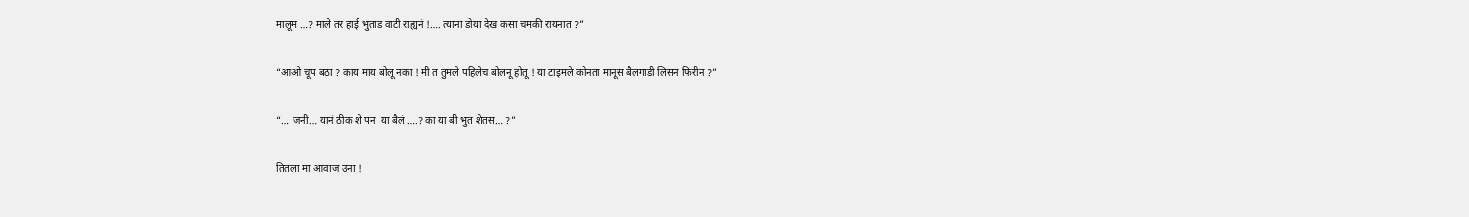मालूम …? माले तर हाई भुताड वाटी राह्यनं !…. त्याना डोया देख कसा चमकी रायनात ?”

“आओ चूप बठा ? काय माय बोलू नका ! मी त तुमले पहिलेच बोलनू होतू ! या टाइमले कोनता मानूस बैलगाडी लिसन फिरीन ?”

“… जनी… यानं ठीक शे पन  या बैलं ….? का या बी भुत शेतस… ?”

तितला मा आवाज उना !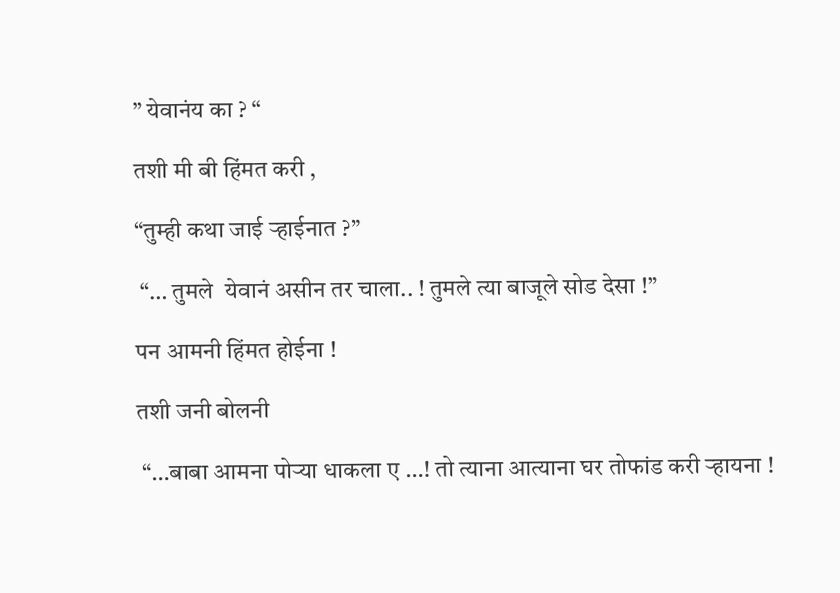” येवानंय का ? “

तशी मी बी हिंमत करी ,

“तुम्ही कथा जाई ऱ्हाईनात ?”

 “… तुमले  येवानं असीन तर चाला.. ! तुमले त्या बाजूले सोड देसा !”

पन आमनी हिंमत होईना !

तशी जनी बोलनी

 “…बाबा आमना पोऱ्या धाकला ए …! तो त्याना आत्याना घर तोफांड करी ऱ्हायना !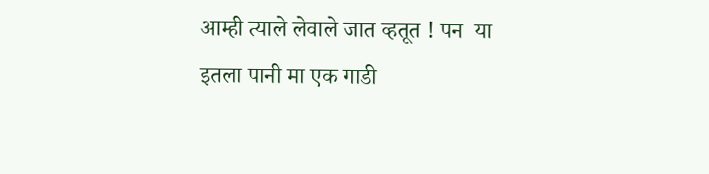आम्ही त्याले लेवाले जात व्हतूत ! पन  या इतला पानी मा एक गाडी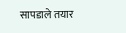सापडाले तयार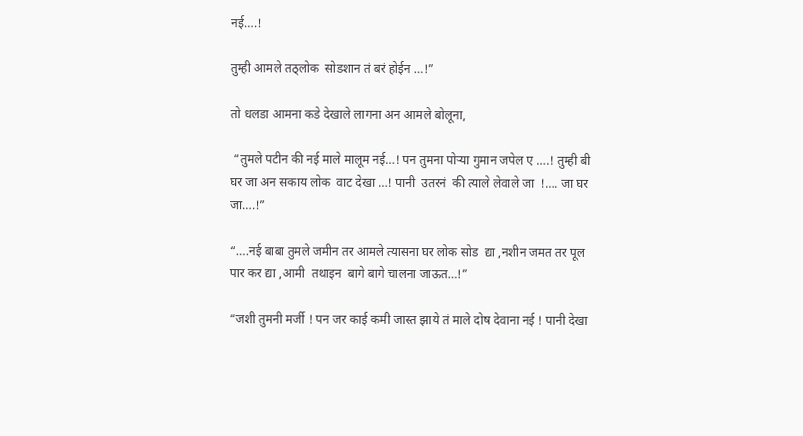नई….!

तुम्ही आमले तठ्लोक  सोडशान तं बरं होईन …!”

तो धलडा आमना कडे देखाले लागना अन आमले बोलूना,

 “तुमले पटीन की नई माले मालूम नई…! पन तुमना पोऱ्या गुमान जपेल ए ….! तुम्ही बी घर जा अन सकाय लोक  वाट देखा …! पानी  उतरनं  की त्याले लेवाले जा  !…. जा घर जा….!”

“….नई बाबा तुमले जमीन तर आमले त्यासना घर लोक सोड  द्या ,नशीन जमत तर पूल पार कर द्या ,आमी  तथाइन  बागे बागे चालना जाऊत…!”

“जशी तुमनी मर्जी ! पन जर काई कमी जास्त झाये तं माले दोष देवाना नई ! पानी देखा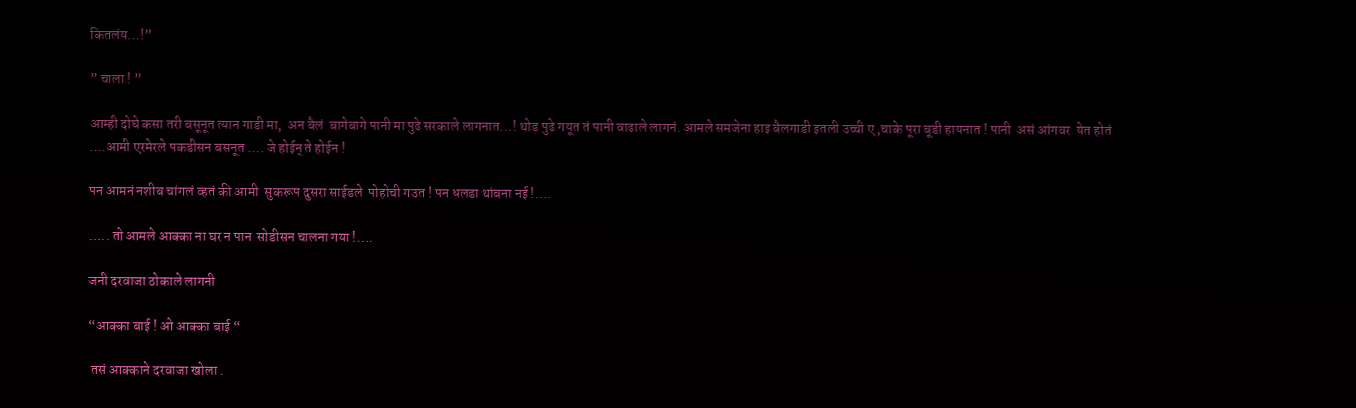कितलंय…!”

” चाला ! ”

आम्ही दोघे कसा तरी बसूनूत त्यान गाडी मा,  अन बैलं  बागेबागे पानी मा पुढे सरकाले लागनात…! थोड पुढे गयूत तं पानी वाढाले लागनं. आमले समजेना हाइ बैलगाडी इतली उच्ची ए ,चाके पूरा बूडी हायनात ! पानी  असं आंगवर  येत होतं ….आमी एरमेरले पकडीसन बसनूत …. जे होईन् ते होईन !

पन आमनं नशीब चांगलं व्हतं की आमी  सुकरूप दुसरा साईडले  पोहोची गउत ! पन धलडा थांबना नई !….

….. तो आमले आक्का ना घर न पान  सोडीसन चालना गया !….

जनी दरवाजा ठोकाले लागनी

“आक्का बाई ! ओ आक्का बाई “

 तसं आक्काने दरवाजा खोला .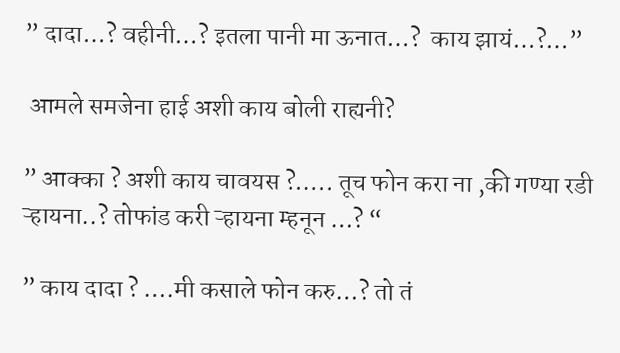” दादा…? वहीनी…? इतला पानी मा ऊनात…?  काय झायं…?…”

 आमले समजेना हाई अशी काय बोली राह्यनी?

” आक्का ? अशी काय चावयस ?….. तूच फोन करा ना ,की गण्या रडी ऱ्हायना..? तोफांड करी ऱ्हायना म्हनून …? “

” काय दादा ? ….मी कसाले फोन करु…? तो तं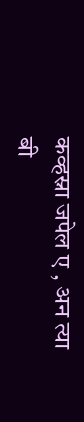कव्हस्ना जपेल ए , अन त्या बी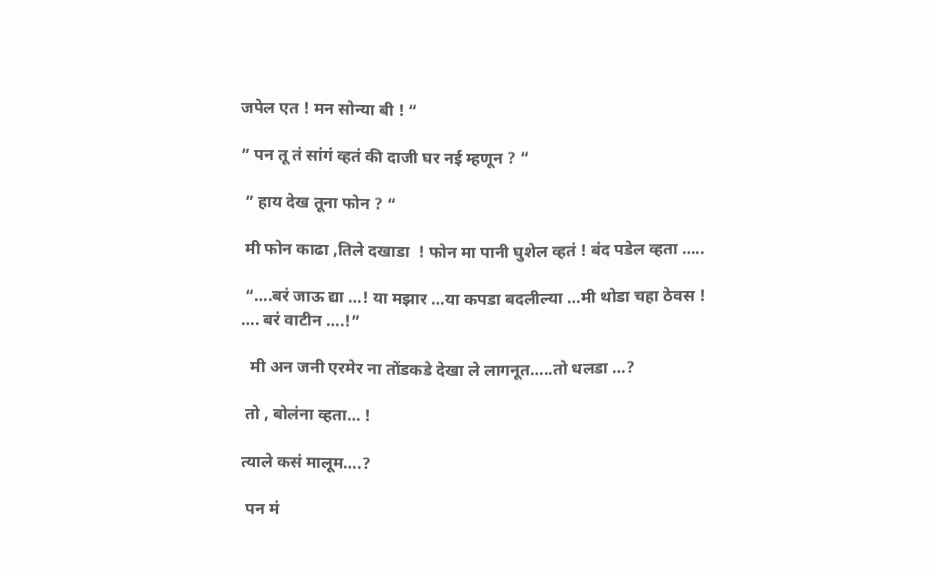जपेल एत ! मन सोन्या बी ! “

” पन तू तं सांगं व्हतं की दाजी घर नई म्हणून ? “

 ” हाय देख तूना फोन ? “

 मी फोन काढा ,तिले दखाडा  ! फोन मा पानी घुशेल व्हतं ! बंद पडेल व्हता …..

 “….बरं जाऊ द्या …! या मझार …या कपडा बदलील्या …मी थोडा चहा ठेवस ! …. बरं वाटीन ….!”

  मी अन जनी एरमेर ना तोंडकडे देखा ले लागनूत…..तो धलडा …?

 तो , बोलंना व्हता… !

त्याले कसं मालूम….?

 पन मं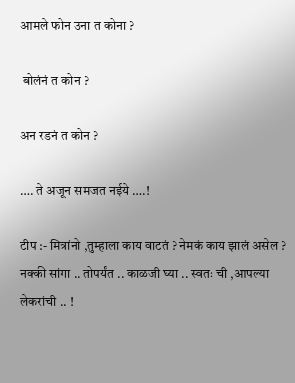आमले फोन उना त कोना ?

 बोलंनं त कोन ?

अन रडनं त कोन ?

…. ते अजून समजत नईये ….!

टीप :- मित्रांनो ,तुम्हाला काय वाटतं ? नेमकं काय झालं असेल ? नक्की सांगा .. तोपर्यंत .. काळजी घ्या .. स्वतः ची ,आपल्या लेकरांची .. !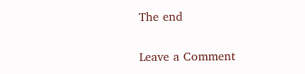The end

Leave a Comment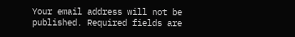Your email address will not be published. Required fields are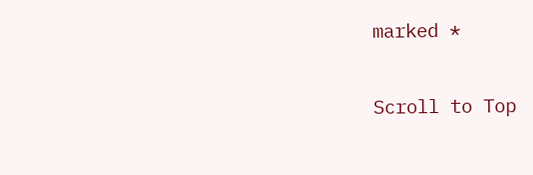marked *

Scroll to Top